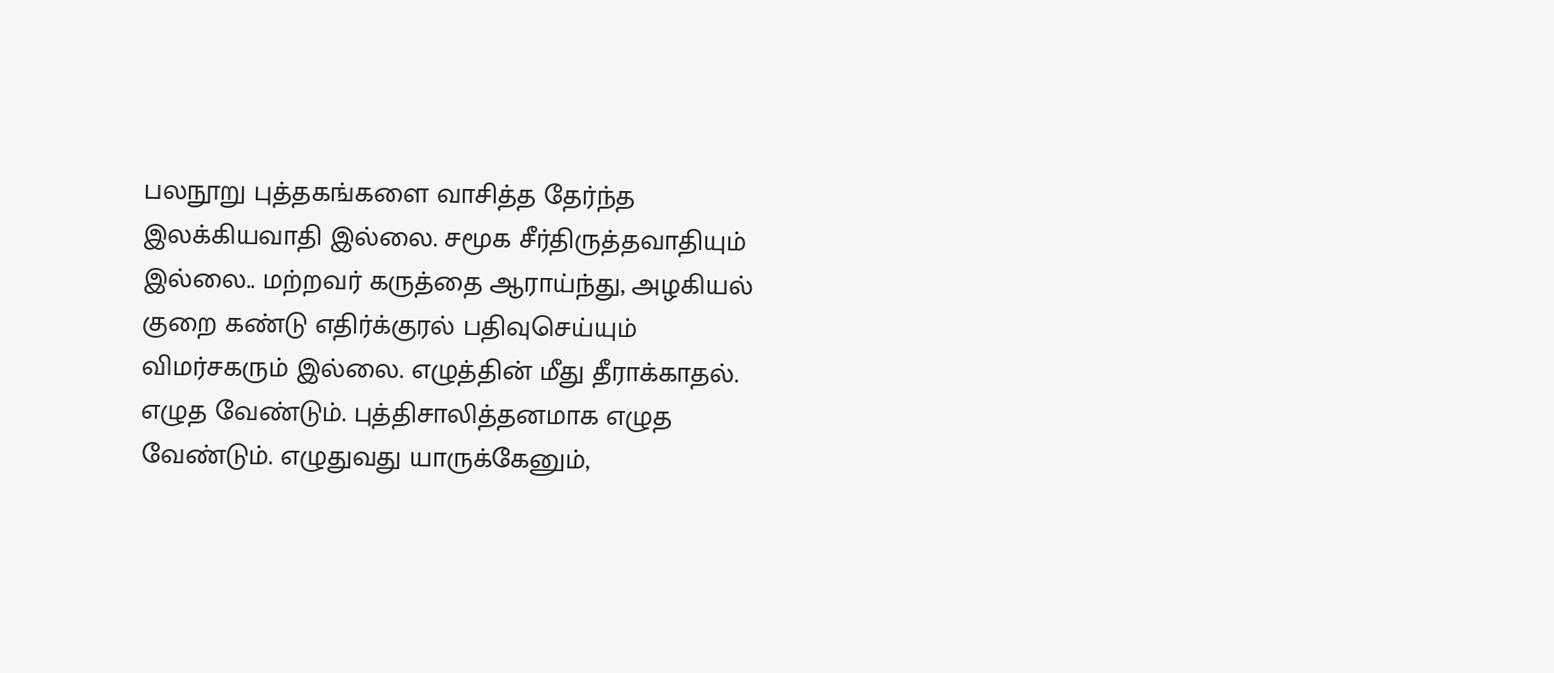பலநூறு புத்தகங்களை வாசித்த தேர்ந்த இலக்கியவாதி இல்லை. சமூக சீர்திருத்தவாதியும் இல்லை.. மற்றவர் கருத்தை ஆராய்ந்து, அழகியல் குறை கண்டு எதிர்க்குரல் பதிவுசெய்யும் விமர்சகரும் இல்லை. எழுத்தின் மீது தீராக்காதல். எழுத வேண்டும். புத்திசாலித்தனமாக எழுத வேண்டும். எழுதுவது யாருக்கேனும்,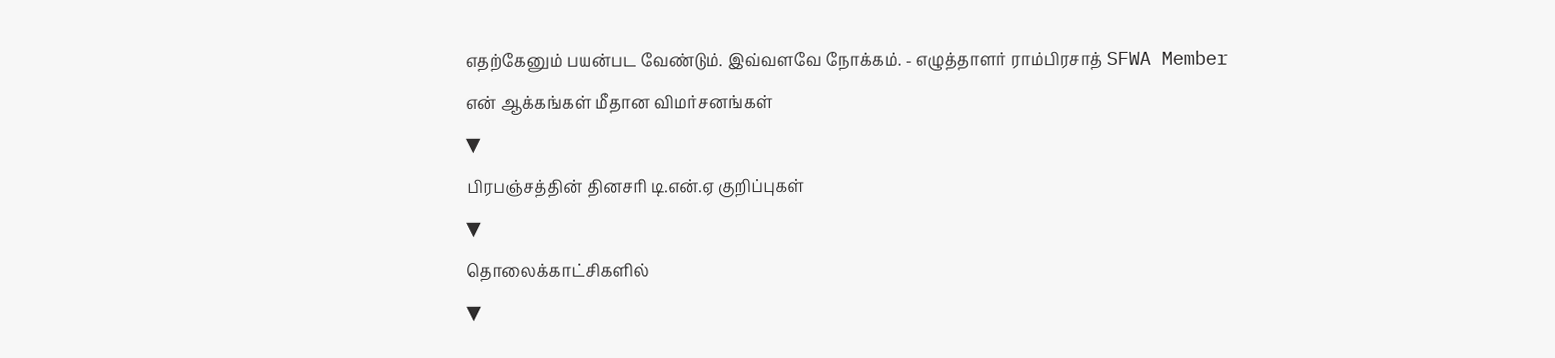எதற்கேனும் பயன்பட வேண்டும். இவ்வளவே நோக்கம். - எழுத்தாளர் ராம்பிரசாத் SFWA Member
என் ஆக்கங்கள் மீதான விமர்சனங்கள்
▼
பிரபஞ்சத்தின் தினசரி டி.என்.ஏ குறிப்புகள்
▼
தொலைக்காட்சிகளில்
▼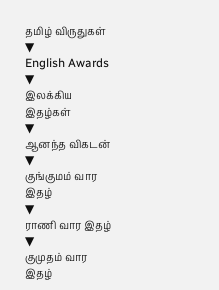தமிழ் விருதுகள்
▼
English Awards
▼
இலக்கிய இதழ்கள்
▼
ஆனந்த விகடன்
▼
குங்குமம் வார இதழ்
▼
ராணி வார இதழ்
▼
குமுதம் வார இதழ்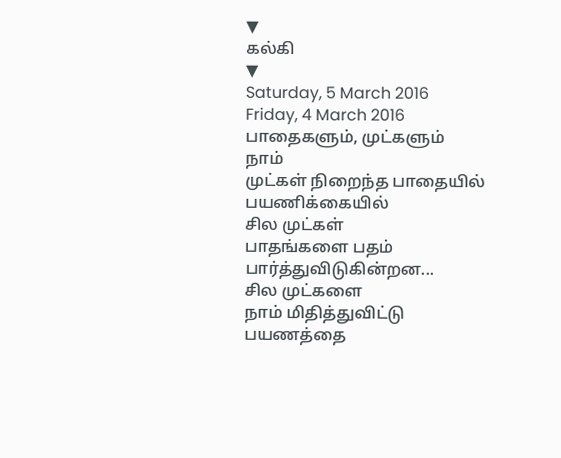▼
கல்கி
▼
Saturday, 5 March 2016
Friday, 4 March 2016
பாதைகளும், முட்களும்
நாம்
முட்கள் நிறைந்த பாதையில்
பயணிக்கையில்
சில முட்கள்
பாதங்களை பதம் பார்த்துவிடுகின்றன...
சில முட்களை
நாம் மிதித்துவிட்டு
பயணத்தை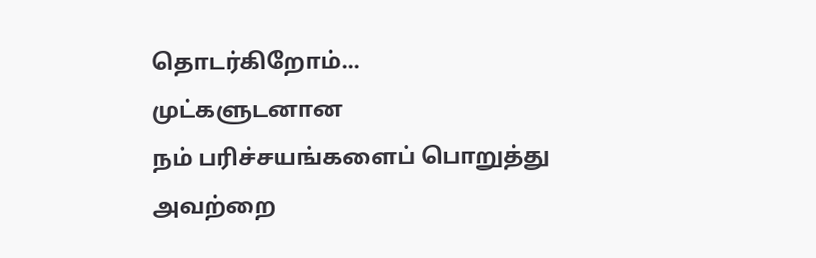தொடர்கிறோம்...
முட்களுடனான
நம் பரிச்சயங்களைப் பொறுத்து
அவற்றை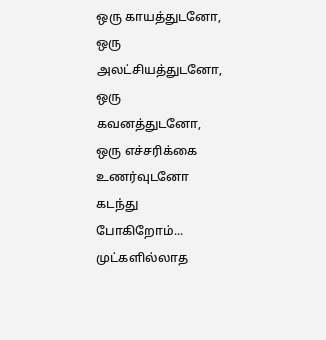ஒரு காயத்துடனோ,
ஒரு அலட்சியத்துடனோ,
ஒரு கவனத்துடனோ,
ஒரு எச்சரிக்கை உணர்வுடனோ
கடந்து போகிறோம்...
முட்களில்லாத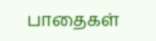பாதைகள்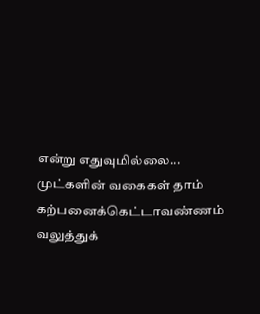என்று எதுவுமில்லை...
முட்களின் வகைகள் தாம்
கற்பனைக்கெட்டாவண்ணம்
வலுத்துக்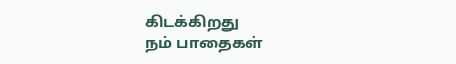கிடக்கிறது
நம் பாதைகள்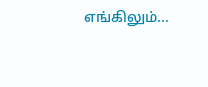எங்கிலும்...